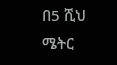በ5 ሺህ ሜትር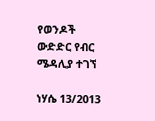የወንዶች ውድድር የብር ሜዳሊያ ተገኘ

ነሃሴ 13/2013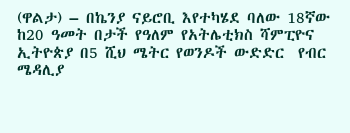(ዋልታ) – በኬንያ ናይሮቢ እየተካሄደ ባለው 18ኛው ከ20 ዓመት በታች የዓለም የአትሌቲክስ ሻምፒዮና ኢትዮጵያ በ5 ሺህ ሜትር የወንዶች ውድድር  የብር ሜዳሊያ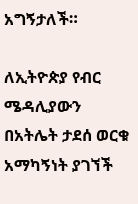አግኝታለች።

ለኢትዮጵያ የብር ሜዳሊያውን   በአትሌት ታደሰ ወርቁ አማካኝነት ያገኘች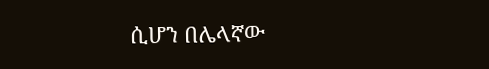ሲሆን በሌላኛው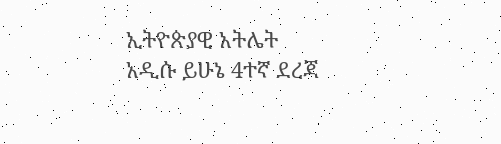ኢትዮጵያዊ አትሌት አዲሱ ይሁኔ 4ተኛ ደረጃ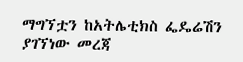ማግኘቷን ከአትሌቲክስ ፌዴሬሽን ያገኘነው መረጃ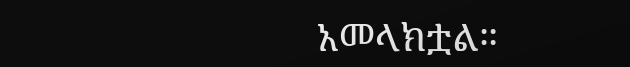አመላክቷል።